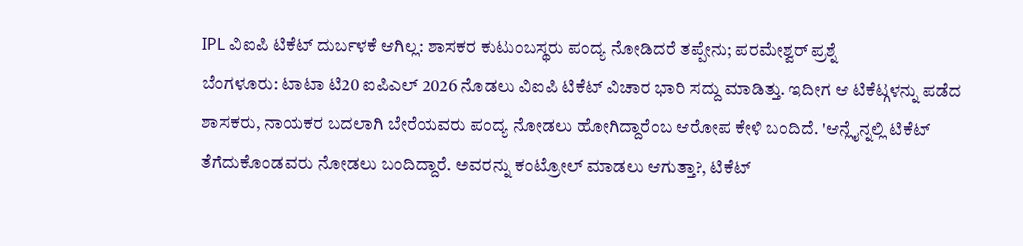IPL ವಿಐಪಿ ಟಿಕೆಟ್ ದುರ್ಬಳಕೆ ಆಗಿಲ್ಲ: ಶಾಸಕರ ಕುಟುಂಬಸ್ಥರು ಪಂದ್ಯ ನೋಡಿದರೆ ತಪ್ಪೇನು; ಪರಮೇಶ್ವರ್ ಪ್ರಶ್ನೆ
ಬೆಂಗಳೂರು: ಟಾಟಾ ಟಿ20 ಐಪಿಎಲ್ 2026 ನೊಡಲು ವಿಐಪಿ ಟಿಕೆಟ್ ವಿಚಾರ ಭಾರಿ ಸದ್ದು ಮಾಡಿತ್ತು. ಇದೀಗ ಆ ಟಿಕೆಟ್ಗಳನ್ನು ಪಡೆದ ಶಾಸಕರು, ನಾಯಕರ ಬದಲಾಗಿ ಬೇರೆಯವರು ಪಂದ್ಯ ನೋಡಲು ಹೋಗಿದ್ದಾರೆಂಬ ಆರೋಪ ಕೇಳಿ ಬಂದಿದೆ. 'ಆನ್ಲೈನ್ನಲ್ಲಿ ಟಿಕೆಟ್ ತೆಗೆದುಕೊಂಡವರು ನೋಡಲು ಬಂದಿದ್ದಾರೆ. ಅವರನ್ನು ಕಂಟ್ರೋಲ್ ಮಾಡಲು ಆಗುತ್ತಾ?, ಟಿಕೆಟ್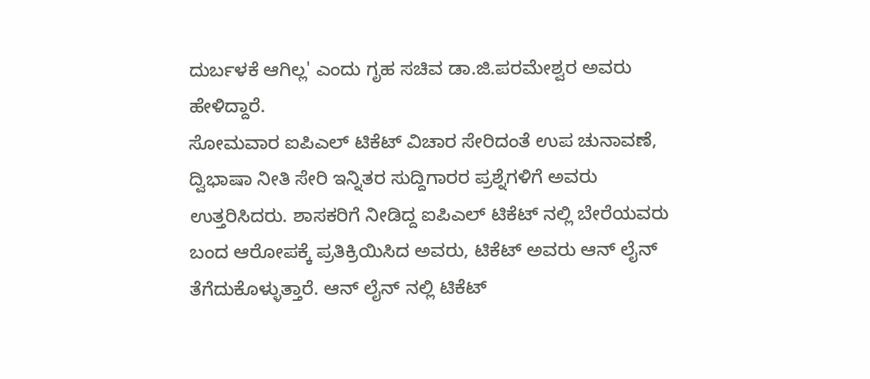ದುರ್ಬಳಕೆ ಆಗಿಲ್ಲ' ಎಂದು ಗೃಹ ಸಚಿವ ಡಾ.ಜಿ.ಪರಮೇಶ್ವರ ಅವರು ಹೇಳಿದ್ದಾರೆ.
ಸೋಮವಾರ ಐಪಿಎಲ್ ಟಿಕೆಟ್ ವಿಚಾರ ಸೇರಿದಂತೆ ಉಪ ಚುನಾವಣೆ, ದ್ವಿಭಾಷಾ ನೀತಿ ಸೇರಿ ಇನ್ನಿತರ ಸುದ್ದಿಗಾರರ ಪ್ರಶ್ನೆಗಳಿಗೆ ಅವರು ಉತ್ತರಿಸಿದರು. ಶಾಸಕರಿಗೆ ನೀಡಿದ್ದ ಐಪಿಎಲ್ ಟಿಕೆಟ್ ನಲ್ಲಿ ಬೇರೆಯವರು ಬಂದ ಆರೋಪಕ್ಕೆ ಪ್ರತಿಕ್ರಿಯಿಸಿದ ಅವರು, ಟಿಕೆಟ್ ಅವರು ಆನ್ ಲೈನ್ ತೆಗೆದುಕೊಳ್ಳುತ್ತಾರೆ. ಆನ್ ಲೈನ್ ನಲ್ಲಿ ಟಿಕೆಟ್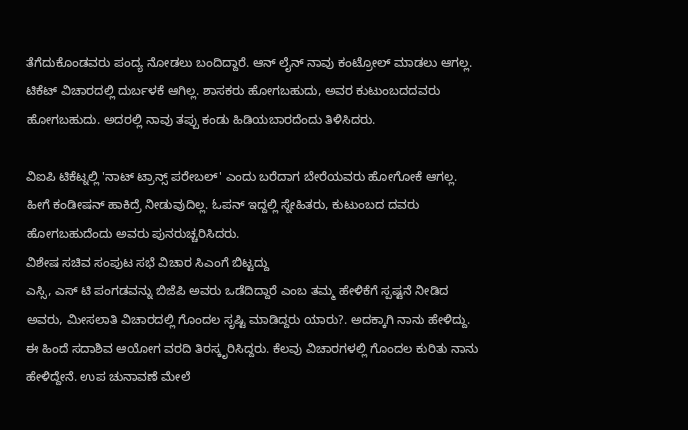ತೆಗೆದುಕೊಂಡವರು ಪಂದ್ಯ ನೋಡಲು ಬಂದಿದ್ದಾರೆ. ಆನ್ ಲೈನ್ ನಾವು ಕಂಟ್ರೋಲ್ ಮಾಡಲು ಆಗಲ್ಲ. ಟಿಕೆಟ್ ವಿಚಾರದಲ್ಲಿ ದುರ್ಬಳಕೆ ಆಗಿಲ್ಲ. ಶಾಸಕರು ಹೋಗಬಹುದು, ಅವರ ಕುಟುಂಬದದವರು ಹೋಗಬಹುದು. ಅದರಲ್ಲಿ ನಾವು ತಪ್ಪು ಕಂಡು ಹಿಡಿಯಬಾರದೆಂದು ತಿಳಿಸಿದರು.

ವಿಐಪಿ ಟಿಕೆಟ್ನಲ್ಲಿ 'ನಾಟ್ ಟ್ರಾನ್ಸ್ ಪರೇಬಲ್' ಎಂದು ಬರೆದಾಗ ಬೇರೆಯವರು ಹೋಗೋಕೆ ಆಗಲ್ಲ. ಹೀಗೆ ಕಂಡೀಷನ್ ಹಾಕಿದ್ರೆ ನೀಡುವುದಿಲ್ಲ. ಓಪನ್ ಇದ್ದಲ್ಲಿ ಸ್ನೇಹಿತರು, ಕುಟುಂಬದ ದವರು ಹೋಗಬಹುದೆಂದು ಅವರು ಪುನರುಚ್ಚರಿಸಿದರು.
ವಿಶೇಷ ಸಚಿವ ಸಂಪುಟ ಸಭೆ ವಿಚಾರ ಸಿಎಂಗೆ ಬಿಟ್ಟದ್ದು
ಎಸ್ಸಿ, ಎಸ್ ಟಿ ಪಂಗಡವನ್ನು ಬಿಜೆಪಿ ಅವರು ಒಡೆದಿದ್ದಾರೆ ಎಂಬ ತಮ್ಮ ಹೇಳಿಕೆಗೆ ಸ್ಪಷ್ಟನೆ ನೀಡಿದ ಅವರು, ಮೀಸಲಾತಿ ವಿಚಾರದಲ್ಲಿ ಗೊಂದಲ ಸೃಷ್ಟಿ ಮಾಡಿದ್ದರು ಯಾರು?. ಅದಕ್ಕಾಗಿ ನಾನು ಹೇಳಿದ್ದು. ಈ ಹಿಂದೆ ಸದಾಶಿವ ಆಯೋಗ ವರದಿ ತಿರಸ್ಕೃರಿಸಿದ್ದರು. ಕೆಲವು ವಿಚಾರಗಳಲ್ಲಿ ಗೊಂದಲ ಕುರಿತು ನಾನು ಹೇಳಿದ್ದೇನೆ. ಉಪ ಚುನಾವಣೆ ಮೇಲೆ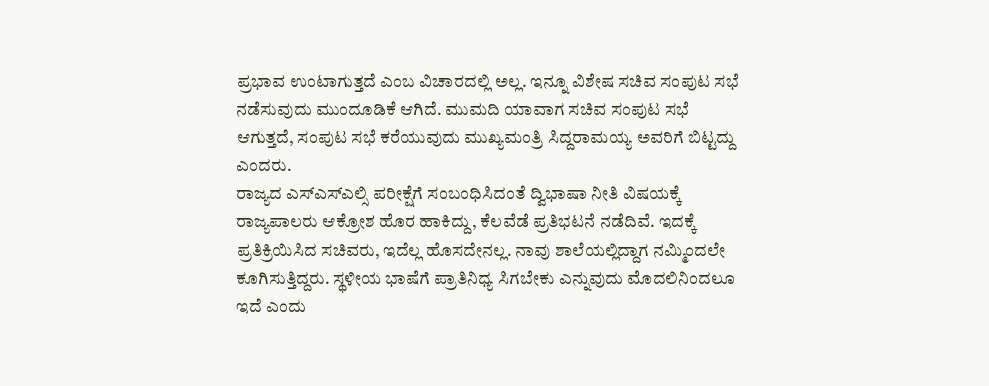ಪ್ರಭಾವ ಉಂಟಾಗುತ್ತದೆ ಎಂಬ ವಿಚಾರದಲ್ಲಿ ಅಲ್ಲ. ಇನ್ನೂ ವಿಶೇಷ ಸಚಿವ ಸಂಪುಟ ಸಭೆ ನಡೆಸುವುದು ಮುಂದೂಡಿಕೆ ಆಗಿದೆ. ಮುಮದಿ ಯಾವಾಗ ಸಚಿವ ಸಂಪುಟ ಸಭೆ ಆಗುತ್ತದೆ, ಸಂಪುಟ ಸಭೆ ಕರೆಯುವುದು ಮುಖ್ಯಮಂತ್ರಿ ಸಿದ್ದರಾಮಯ್ಯ ಅವರಿಗೆ ಬಿಟ್ಟದ್ದು ಎಂದರು.
ರಾಜ್ಯದ ಎಸ್ಎಸ್ಎಲ್ಸಿ ಪರೀಕ್ಷೆಗೆ ಸಂಬಂಧಿಸಿದಂತೆ ದ್ವಿಭಾಷಾ ನೀತಿ ವಿಷಯಕ್ಕೆ ರಾಜ್ಯಪಾಲರು ಆಕ್ರೋಶ ಹೊರ ಹಾಕಿದ್ದು, ಕೆಲವೆಡೆ ಪ್ರತಿಭಟನೆ ನಡೆದಿವೆ. ಇದಕ್ಕೆ ಪ್ರತಿಕ್ರಿಯಿಸಿದ ಸಚಿವರು, ಇದೆಲ್ಲ ಹೊಸದೇನಲ್ಲ. ನಾವು ಶಾಲೆಯಲ್ಲಿದ್ದಾಗ ನಮ್ಮಿಂದಲೇ ಕೂಗಿಸುತ್ತಿದ್ದರು. ಸ್ಥಳೀಯ ಭಾಷೆಗೆ ಪ್ರಾತಿನಿಧ್ಯ ಸಿಗಬೇಕು ಎನ್ನುವುದು ಮೊದಲಿನಿಂದಲೂ ಇದೆ ಎಂದು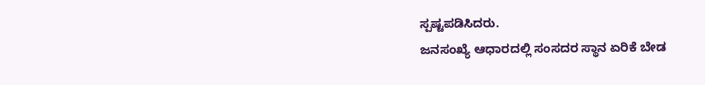ಸ್ಪಷ್ಟಪಡಿಸಿದರು.
ಜನಸಂಖ್ಯೆ ಆಧಾರದಲ್ಲಿ ಸಂಸದರ ಸ್ಥಾನ ಏರಿಕೆ ಬೇಡ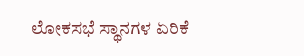ಲೋಕಸಭೆ ಸ್ಥಾನಗಳ ಏರಿಕೆ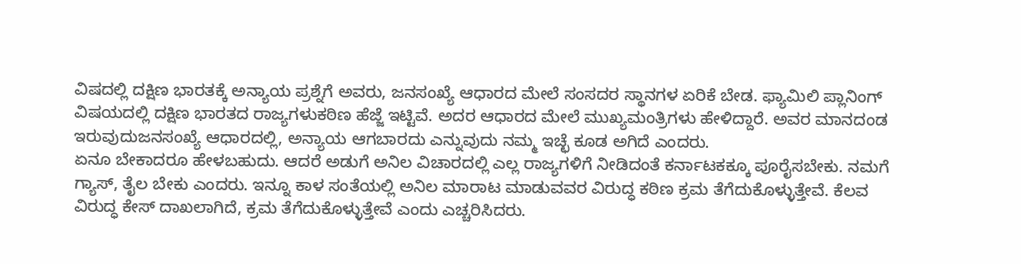ವಿಷದಲ್ಲಿ ದಕ್ಷಿಣ ಭಾರತಕ್ಕೆ ಅನ್ಯಾಯ ಪ್ರಶ್ನೆಗೆ ಅವರು, ಜನಸಂಖ್ಯೆ ಆಧಾರದ ಮೇಲೆ ಸಂಸದರ ಸ್ಥಾನಗಳ ಏರಿಕೆ ಬೇಡ. ಫ್ಯಾಮಿಲಿ ಪ್ಲಾನಿಂಗ್ ವಿಷಯದಲ್ಲಿ ದಕ್ಷಿಣ ಭಾರತದ ರಾಜ್ಯಗಳುಕಠಿಣ ಹೆಜ್ಜೆ ಇಟ್ಟಿವೆ. ಅದರ ಆಧಾರದ ಮೇಲೆ ಮುಖ್ಯಮಂತ್ರಿಗಳು ಹೇಳಿದ್ದಾರೆ. ಅವರ ಮಾನದಂಡ ಇರುವುದುಜನಸಂಖ್ಯೆ ಆಧಾರದಲ್ಲಿ, ಅನ್ಯಾಯ ಆಗಬಾರದು ಎನ್ನುವುದು ನಮ್ಮ ಇಚ್ಛೆ ಕೂಡ ಅಗಿದೆ ಎಂದರು.
ಏನೂ ಬೇಕಾದರೂ ಹೇಳಬಹುದು. ಆದರೆ ಅಡುಗೆ ಅನಿಲ ವಿಚಾರದಲ್ಲಿ ಎಲ್ಲ ರಾಜ್ಯಗಳಿಗೆ ನೀಡಿದಂತೆ ಕರ್ನಾಟಕಕ್ಕೂ ಪೂರೈಸಬೇಕು. ನಮಗೆ ಗ್ಯಾಸ್, ತೈಲ ಬೇಕು ಎಂದರು. ಇನ್ನೂ ಕಾಳ ಸಂತೆಯಲ್ಲಿ ಅನಿಲ ಮಾರಾಟ ಮಾಡುವವರ ವಿರುದ್ಧ ಕಠಿಣ ಕ್ರಮ ತೆಗೆದುಕೊಳ್ಳುತ್ತೇವೆ. ಕೆಲವ ವಿರುದ್ಧ ಕೇಸ್ ದಾಖಲಾಗಿದೆ, ಕ್ರಮ ತೆಗೆದುಕೊಳ್ಳುತ್ತೇವೆ ಎಂದು ಎಚ್ಚರಿಸಿದರು.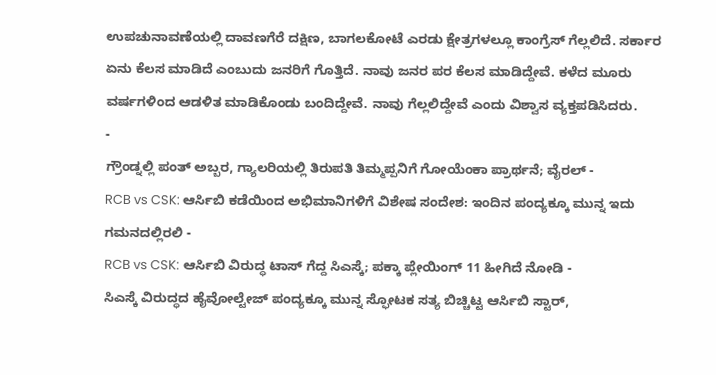ಉಪಚುನಾವಣೆಯಲ್ಲಿ ದಾವಣಗೆರೆ ದಕ್ಷಿಣ, ಬಾಗಲಕೋಟೆ ಎರಡು ಕ್ಷೇತ್ರಗಳಲ್ಲೂ ಕಾಂಗ್ರೆಸ್ ಗೆಲ್ಲಲಿದೆ. ಸರ್ಕಾರ ಏನು ಕೆಲಸ ಮಾಡಿದೆ ಎಂಬುದು ಜನರಿಗೆ ಗೊತ್ತಿದೆ. ನಾವು ಜನರ ಪರ ಕೆಲಸ ಮಾಡಿದ್ದೇವೆ. ಕಳೆದ ಮೂರು ವರ್ಷಗಳಿಂದ ಆಡಳಿತ ಮಾಡಿಕೊಂಡು ಬಂದಿದ್ದೇವೆ. ನಾವು ಗೆಲ್ಲಲಿದ್ದೇವೆ ಎಂದು ವಿಶ್ವಾಸ ವ್ಯಕ್ತಪಡಿಸಿದರು.
-
ಗ್ರೌಂಡ್ನಲ್ಲಿ ಪಂತ್ ಅಬ್ಬರ, ಗ್ಯಾಲರಿಯಲ್ಲಿ ತಿರುಪತಿ ತಿಮ್ಮಪ್ಪನಿಗೆ ಗೋಯೆಂಕಾ ಪ್ರಾರ್ಥನೆ; ವೈರಲ್ -
RCB vs CSK: ಆರ್ಸಿಬಿ ಕಡೆಯಿಂದ ಅಭಿಮಾನಿಗಳಿಗೆ ವಿಶೇಷ ಸಂದೇಶ: ಇಂದಿನ ಪಂದ್ಯಕ್ಕೂ ಮುನ್ನ ಇದು ಗಮನದಲ್ಲಿರಲಿ -
RCB vs CSK: ಆರ್ಸಿಬಿ ವಿರುದ್ಧ ಟಾಸ್ ಗೆದ್ದ ಸಿಎಸ್ಕೆ; ಪಕ್ಕಾ ಪ್ಲೇಯಿಂಗ್ 11 ಹೀಗಿದೆ ನೋಡಿ -
ಸಿಎಸ್ಕೆ ವಿರುದ್ಧದ ಹೈವೋಲ್ಟೇಜ್ ಪಂದ್ಯಕ್ಕೂ ಮುನ್ನ ಸ್ಫೋಟಕ ಸತ್ಯ ಬಿಚ್ಚಿಟ್ಟ ಆರ್ಸಿಬಿ ಸ್ಟಾರ್,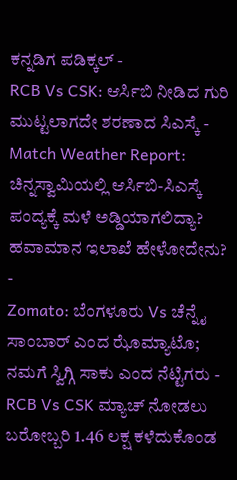ಕನ್ನಡಿಗ ಪಡಿಕ್ಕಲ್ -
RCB Vs CSK: ಆರ್ಸಿಬಿ ನೀಡಿದ ಗುರಿ ಮುಟ್ಟಲಾಗದೇ ಶರಣಾದ ಸಿಎಸ್ಕೆ -
Match Weather Report: ಚಿನ್ನಸ್ವಾಮಿಯಲ್ಲಿ ಆರ್ಸಿಬಿ-ಸಿಎಸ್ಕೆ ಪಂದ್ಯಕ್ಕೆ ಮಳೆ ಅಡ್ಡಿಯಾಗಲಿದ್ಯಾ? ಹವಾಮಾನ ಇಲಾಖೆ ಹೇಳೋದೇನು? -
Zomato: ಬೆಂಗಳೂರು Vs ಚೆನ್ನೈ ಸಾಂಬಾರ್ ಎಂದ ಝೊಮ್ಯಾಟೊ; ನಮಗೆ ಸ್ವಿಗ್ಗಿ ಸಾಕು ಎಂದ ನೆಟ್ಟಿಗರು -
RCB Vs CSK ಮ್ಯಾಚ್ ನೋಡಲು ಬರೋಬ್ಬರಿ 1.46 ಲಕ್ಷ ಕಳೆದುಕೊಂಡ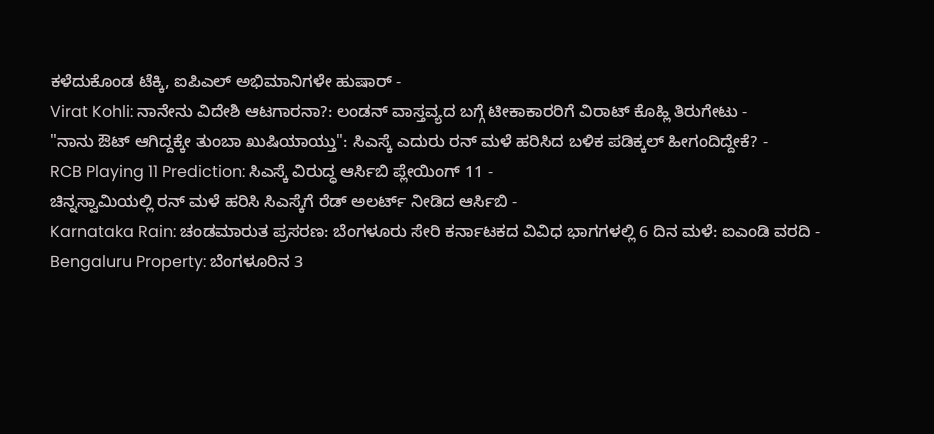ಕಳೆದುಕೊಂಡ ಟೆಕ್ಕಿ, ಐಪಿಎಲ್ ಅಭಿಮಾನಿಗಳೇ ಹುಷಾರ್ -
Virat Kohli: ನಾನೇನು ವಿದೇಶಿ ಆಟಗಾರನಾ?: ಲಂಡನ್ ವಾಸ್ತವ್ಯದ ಬಗ್ಗೆ ಟೀಕಾಕಾರರಿಗೆ ವಿರಾಟ್ ಕೊಹ್ಲಿ ತಿರುಗೇಟು -
"ನಾನು ಔಟ್ ಆಗಿದ್ದಕ್ಕೇ ತುಂಬಾ ಖುಷಿಯಾಯ್ತು": ಸಿಎಸ್ಕೆ ಎದುರು ರನ್ ಮಳೆ ಹರಿಸಿದ ಬಳಿಕ ಪಡಿಕ್ಕಲ್ ಹೀಗಂದಿದ್ದೇಕೆ? -
RCB Playing 11 Prediction: ಸಿಎಸ್ಕೆ ವಿರುದ್ಧ ಆರ್ಸಿಬಿ ಪ್ಲೇಯಿಂಗ್ 11 -
ಚಿನ್ನಸ್ವಾಮಿಯಲ್ಲಿ ರನ್ ಮಳೆ ಹರಿಸಿ ಸಿಎಸ್ಕೆಗೆ ರೆಡ್ ಅಲರ್ಟ್ ನೀಡಿದ ಆರ್ಸಿಬಿ -
Karnataka Rain: ಚಂಡಮಾರುತ ಪ್ರಸರಣ: ಬೆಂಗಳೂರು ಸೇರಿ ಕರ್ನಾಟಕದ ವಿವಿಧ ಭಾಗಗಳಲ್ಲಿ 6 ದಿನ ಮಳೆ: ಐಎಂಡಿ ವರದಿ -
Bengaluru Property: ಬೆಂಗಳೂರಿನ 3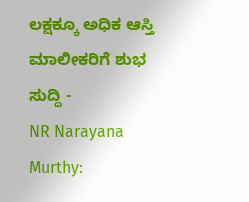ಲಕ್ಷಕ್ಕೂ ಅಧಿಕ ಆಸ್ತಿ ಮಾಲೀಕರಿಗೆ ಶುಭ ಸುದ್ದಿ -
NR Narayana Murthy: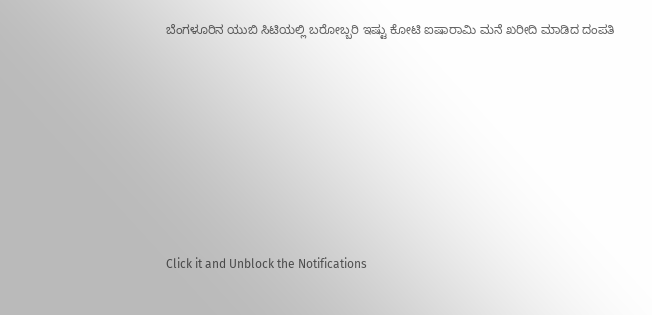ಬೆಂಗಳೂರಿನ ಯುಬಿ ಸಿಟಿಯಲ್ಲಿ ಬರೋಬ್ಬರಿ ಇಷ್ಟು ಕೋಟಿ ಐಷಾರಾಮಿ ಮನೆ ಖರೀದಿ ಮಾಡಿದ ದಂಪತಿ












Click it and Unblock the Notifications